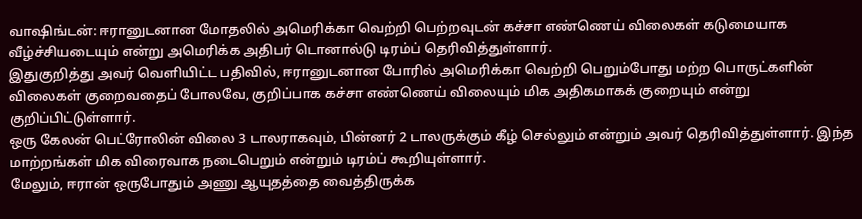வாஷிங்டன்: ஈரானுடனான மோதலில் அமெரிக்கா வெற்றி பெற்றவுடன் கச்சா எண்ணெய் விலைகள் கடுமையாக வீழ்ச்சியடையும் என்று அமெரிக்க அதிபர் டொனால்டு டிரம்ப் தெரிவித்துள்ளார்.
இதுகுறித்து அவர் வெளியிட்ட பதிவில், ஈரானுடனான போரில் அமெரிக்கா வெற்றி பெறும்போது மற்ற பொருட்களின் விலைகள் குறைவதைப் போலவே, குறிப்பாக கச்சா எண்ணெய் விலையும் மிக அதிகமாகக் குறையும் என்று குறிப்பிட்டுள்ளார்.
ஒரு கேலன் பெட்ரோலின் விலை 3 டாலராகவும், பின்னர் 2 டாலருக்கும் கீழ் செல்லும் என்றும் அவர் தெரிவித்துள்ளார். இந்த மாற்றங்கள் மிக விரைவாக நடைபெறும் என்றும் டிரம்ப் கூறியுள்ளார்.
மேலும், ஈரான் ஒருபோதும் அணு ஆயுதத்தை வைத்திருக்க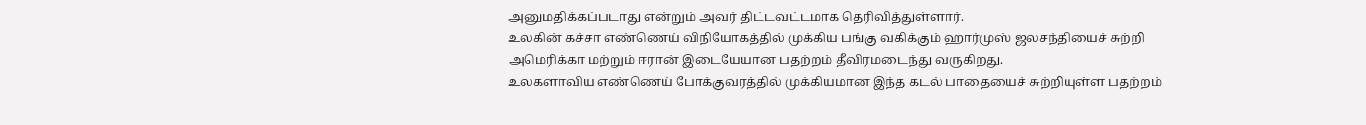அனுமதிக்கப்படாது என்றும் அவர் திட்டவட்டமாக தெரிவித்துள்ளார்.
உலகின் கச்சா எண்ணெய் விநியோகத்தில் முக்கிய பங்கு வகிக்கும் ஹார்முஸ் ஜலசந்தியைச் சுற்றி அமெரிக்கா மற்றும் ஈரான் இடையேயான பதற்றம் தீவிரமடைந்து வருகிறது.
உலகளாவிய எண்ணெய் போக்குவரத்தில் முக்கியமான இந்த கடல் பாதையைச் சுற்றியுள்ள பதற்றம்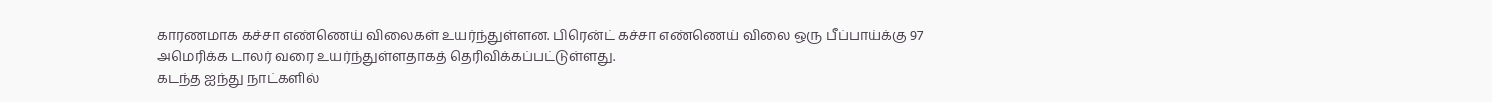காரணமாக கச்சா எண்ணெய் விலைகள் உயர்ந்துள்ளன. பிரென்ட் கச்சா எண்ணெய் விலை ஒரு பீப்பாய்க்கு 97 அமெரிக்க டாலர் வரை உயர்ந்துள்ளதாகத் தெரிவிக்கப்பட்டுள்ளது.
கடந்த ஐந்து நாட்களில்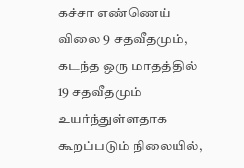கச்சா எண்ணெய் விலை 9 சதவீதமும், கடந்த ஒரு மாதத்தில் 19 சதவீதமும் உயர்ந்துள்ளதாக கூறப்படும் நிலையில்,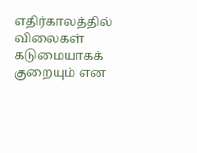எதிர்காலத்தில் விலைகள் கடுமையாகக் குறையும் என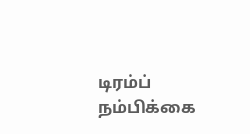டிரம்ப் நம்பிக்கை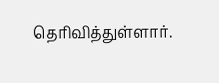தெரிவித்துள்ளார்.